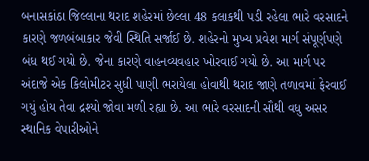બનાસકાંઠા જિલ્લાના થરાદ શહેરમાં છેલ્લા 48 કલાકથી પડી રહેલા ભારે વરસાદને કારણે જળબંબાકાર જેવી સ્થિતિ સર્જાઈ છે. શહેરનો મુખ્ય પ્રવેશ માર્ગ સંપૂર્ણપણે બંધ થઈ ગયો છે. જેના કારણે વાહનવ્યવહાર ખોરવાઈ ગયો છે. આ માર્ગ પર અંદાજે એક કિલોમીટર સુધી પાણી ભરાયેલા હોવાથી થરાદ જાણે તળાવમાં ફેરવાઈ ગયું હોય તેવા દ્રશ્યો જોવા મળી રહ્યા છે. આ ભારે વરસાદની સૌથી વધુ અસર સ્થાનિક વેપારીઓને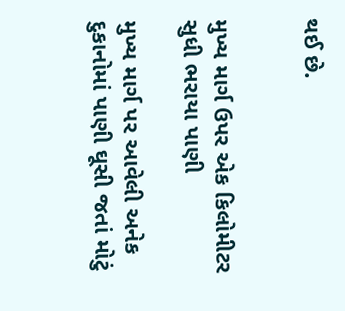થઈ છે.


મુખ્ય માર્ગ ઉપર એક કિલોમીટર સુધી ભરાયા પાણી

મુખ્ય માર્ગ પર આવેલી અનેક દુકાનોમાં પાણી ઘૂસી જતાં મોટું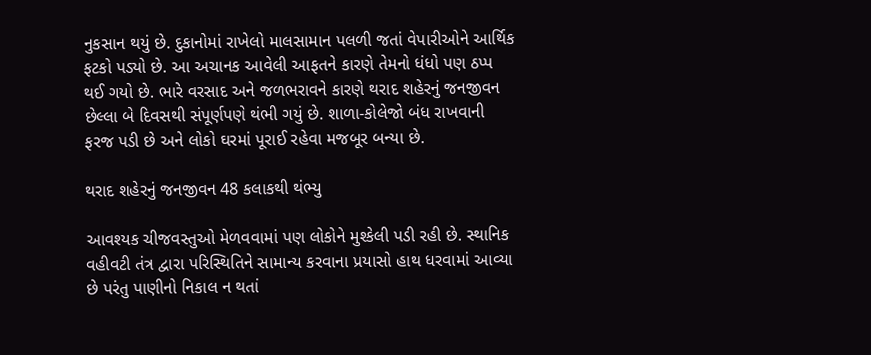નુકસાન થયું છે. દુકાનોમાં રાખેલો માલસામાન પલળી જતાં વેપારીઓને આર્થિક ફટકો પડ્યો છે. આ અચાનક આવેલી આફતને કારણે તેમનો ધંધો પણ ઠપ્પ થઈ ગયો છે. ભારે વરસાદ અને જળભરાવને કારણે થરાદ શહેરનું જનજીવન છેલ્લા બે દિવસથી સંપૂર્ણપણે થંભી ગયું છે. શાળા-કોલેજો બંધ રાખવાની ફરજ પડી છે અને લોકો ઘરમાં પૂરાઈ રહેવા મજબૂર બન્યા છે.

થરાદ શહેરનું જનજીવન 48 કલાકથી થંભ્યુ

આવશ્યક ચીજવસ્તુઓ મેળવવામાં પણ લોકોને મુશ્કેલી પડી રહી છે. સ્થાનિક વહીવટી તંત્ર દ્વારા પરિસ્થિતિને સામાન્ય કરવાના પ્રયાસો હાથ ધરવામાં આવ્યા છે પરંતુ પાણીનો નિકાલ ન થતાં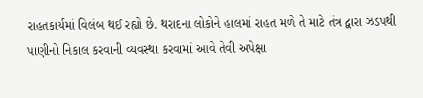રાહતકાર્યમાં વિલંબ થઈ રહ્યો છે. થરાદના લોકોને હાલમાં રાહત મળે તે માટે તંત્ર દ્વારા ઝડપથી પાણીનો નિકાલ કરવાની વ્યવસ્થા કરવામાં આવે તેવી અપેક્ષા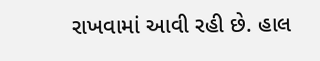રાખવામાં આવી રહી છે. હાલ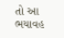તો આ ભયાવહ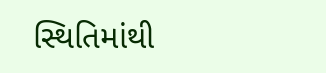સ્થિતિમાંથી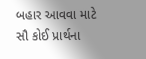બહાર આવવા માટે સૌ કોઈ પ્રાર્થના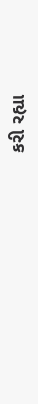કરી રહ્યા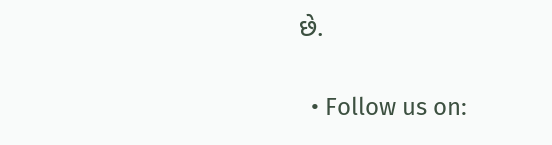છે.


  • Follow us on: